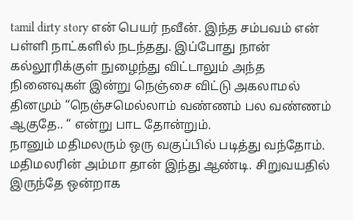tamil dirty story என் பெயர் நவீன். இந்த சம்பவம் என் பள்ளி நாட்களில் நடந்தது. இப்போது நான் கல்லூரிக்குள் நுழைந்து விட்டாலும் அந்த நினைவுகள் இன்று நெஞ்சை விட்டு அகலாமல் தினமும் “நெஞ்சமெல்லாம் வண்ணம் பல வண்ணம் ஆகுதே.. “ என்று பாட தோன்றும்.
நானும் மதிமலரும் ஒரு வகுப்பில் படித்து வந்தோம். மதிமலரின் அம்மா தான் இந்து ஆண்டி. சிறுவயதில் இருந்தே ஒன்றாக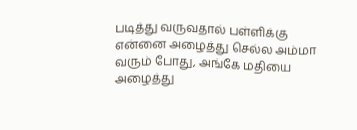படித்து வருவதால் பள்ளிக்கு என்னை அழைத்து செல்ல அம்மா வரும் போது, அங்கே மதியை அழைத்து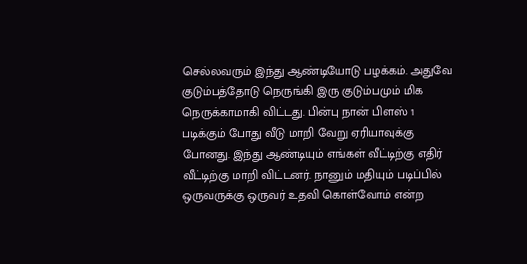செல்லவரும் இந்து ஆண்டியோடு பழக்கம். அதுவே குடும்பத்தோடு நெருங்கி இரு குடும்பமும் மிக நெருக்காமாகி விட்டது. பின்பு நான் பிளஸ் 1 படிக்கும் போது வீடு மாறி வேறு ஏரியாவுக்கு போனது. இந்து ஆண்டியும் எங்கள் வீட்டிற்கு எதிர் வீட்டிற்கு மாறி விட்டனர். நானும் மதியும் படிப்பில் ஒருவருக்கு ஒருவர் உதவி கொள்வோம் என்ற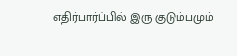எதிர்பார்ப்பில் இரு குடும்பமும்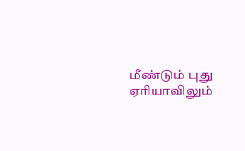மீண்டும் புது ஏரியாவிலும்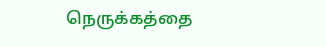நெருக்கத்தை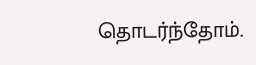தொடர்ந்தோம்.